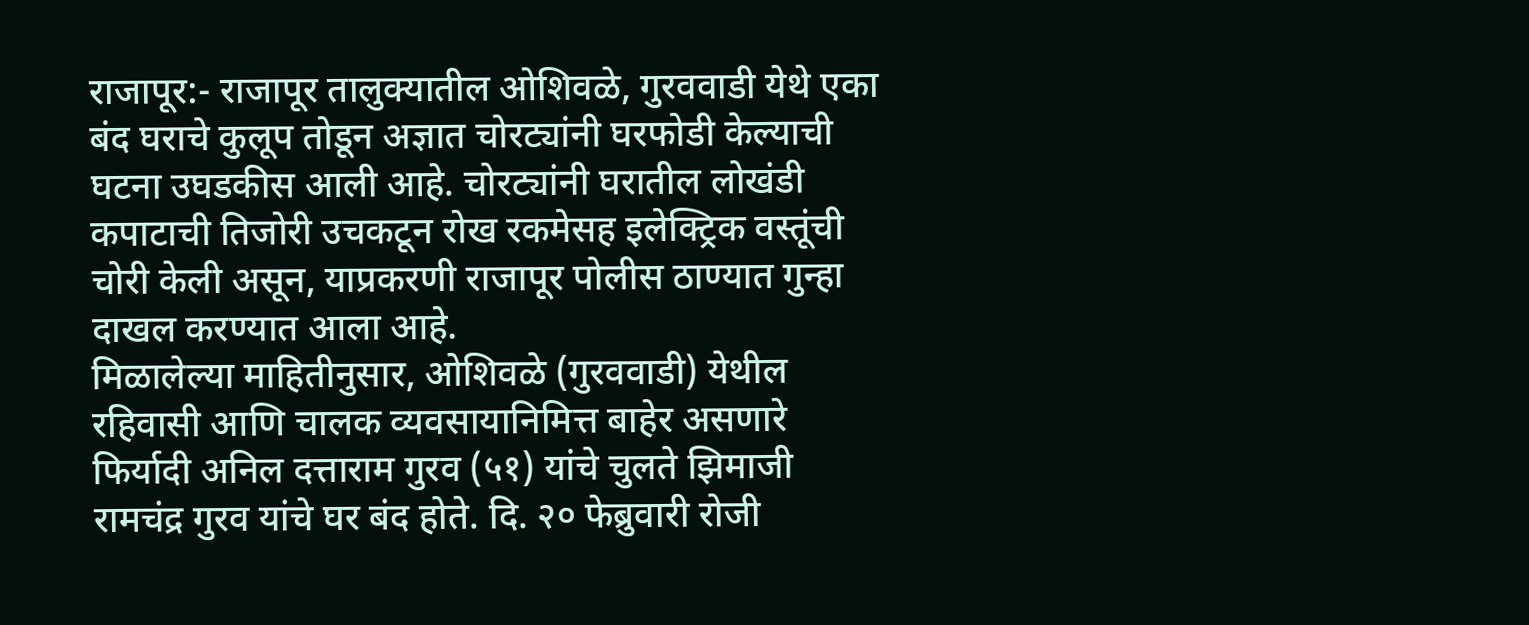राजापूर:- राजापूर तालुक्यातील ओशिवळे, गुरववाडी येथे एका बंद घराचे कुलूप तोडून अज्ञात चोरट्यांनी घरफोडी केल्याची घटना उघडकीस आली आहे. चोरट्यांनी घरातील लोखंडी कपाटाची तिजोरी उचकटून रोख रकमेसह इलेक्ट्रिक वस्तूंची चोरी केली असून, याप्रकरणी राजापूर पोलीस ठाण्यात गुन्हा दाखल करण्यात आला आहे.
मिळालेल्या माहितीनुसार, ओशिवळे (गुरववाडी) येथील रहिवासी आणि चालक व्यवसायानिमित्त बाहेर असणारे फिर्यादी अनिल दत्ताराम गुरव (५१) यांचे चुलते झिमाजी रामचंद्र गुरव यांचे घर बंद होते. दि. २० फेब्रुवारी रोजी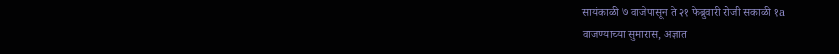सायंकाळी ७ वाजेपासून ते २१ फेब्रुवारी रोजी सकाळी १a
वाजण्याच्या सुमारास, अज्ञात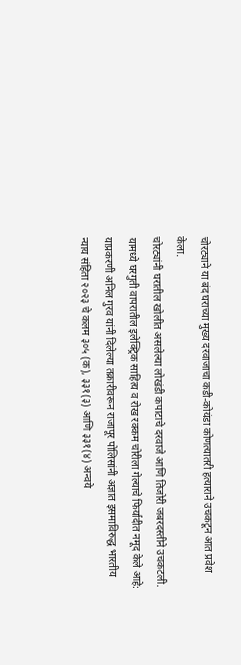चोरट्याने या बंद घराच्या मुख्य दरवाजाचा कडी-कोयंडा कोणत्यातरी हत्याराने उचकटून आत प्रवेश केला.
चोरट्यांनी घरातील खोलीत असलेल्या लोखंडी कपाटाचे दरवाजे आणि तिजोरी जबरदस्तीने उचकटली. यामध्ये घरगुती वापरातील इलेक्ट्रिक साहित्य व रोख रक्कम चोरीला गेल्याचे फिर्यादीत नमूद केले आहे:
याप्रकरणी अनिल गुरव यांनी दिलेल्या तक्रारीवरून राजापूर पोलिसांनी अज्ञात इसमाविरुद्ध भारतीय न्याय संहिता २०२३ चे कलम ३०५ (क), ३३१(३) आणि ३३१(४) अन्वये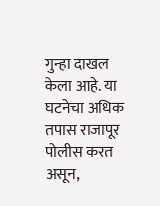गुन्हा दाखल केला आहे. या घटनेचा अधिक तपास राजापूर पोलीस करत असून,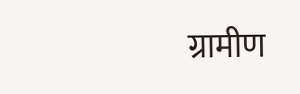ग्रामीण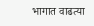भागात वाढत्या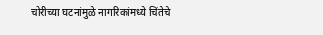चोरीच्या घटनांमुळे नागरिकांमध्ये चिंतेचे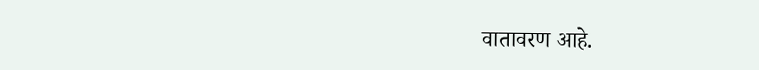वातावरण आहे.